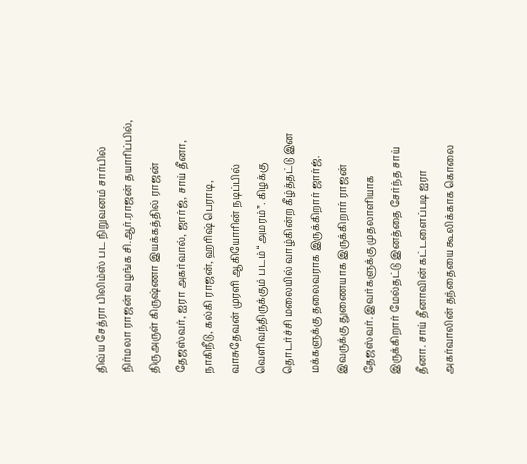திவ்ய சேத்ரா பிலிம்ஸ் பட நிறுவனம் சார்பில் நிர்மலா ராஜன் வழங்க சி.ஆர்.ராஜன் தயாரிப்பில், திருஅருள் கிருஷ்ணா இயக்கத்தில் ராஜன் தேஜஸ்வர், ஐரா அகர்வால், ஜார்ஜ், சாய் தீனா, நாகிநீடு, கல்கி ராஜன், ஹரிஷ் பெராடி, வாசுதேவன் முரளி ஆகியோரின் நடிப்பில் வெளிவந்திருக்கும் படம் “அமரம்”. கிழக்கு தொடர்ச்சி மலையில் வாழ்கின்ற கீழ்த்தட்டு இன மக்களுக்கு தலைவராக இருக்கிறார் ஜார்ஜ். இவருக்கு துணையாக இருக்கிறார் ராஜன் தேஜஸ்வர். இவர்களுக்கு முதலாளியாக இருக்கிறார் மேல்தட்டு இனத்தை சேர்ந்த சாய் தீனா. சாய் தீனாவின் கட்டளைப்படி ஐரா அகர்வாலின் தந்தையை கூலிக்காக கொலை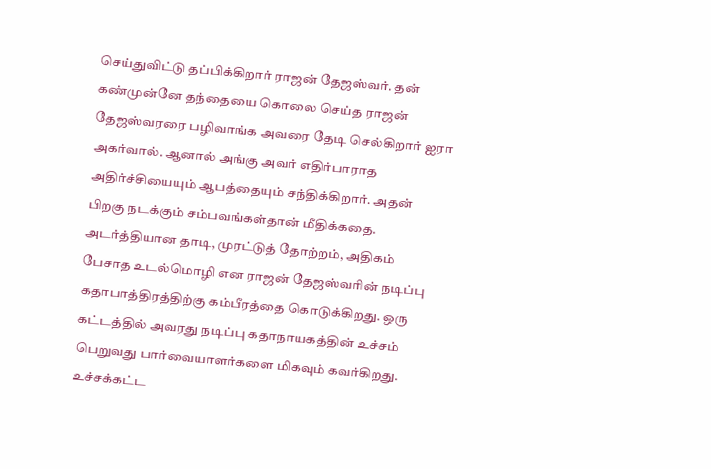செய்துவிட்டு தப்பிக்கிறார் ராஜன் தேஜஸ்வர். தன் கண்முன்னே தந்தையை கொலை செய்த ராஜன் தேஜஸ்வரரை பழிவாங்க அவரை தேடி செல்கிறார் ஐரா அகர்வால். ஆனால் அங்கு அவர் எதிர்பாராத அதிர்ச்சியையும் ஆபத்தையும் சந்திக்கிறார். அதன் பிறகு நடக்கும் சம்பவங்கள்தான் மீதிக்கதை.
அடர்த்தியான தாடி, முரட்டுத் தோற்றம், அதிகம் பேசாத உடல்மொழி என ராஜன் தேஜஸ்வரின் நடிப்பு கதாபாத்திரத்திற்கு கம்பீரத்தை கொடுக்கிறது. ஒரு கட்டத்தில் அவரது நடிப்பு கதாநாயகத்தின் உச்சம் பெறுவது பார்வையாளர்களை மிகவும் கவர்கிறது. உச்சக்கட்ட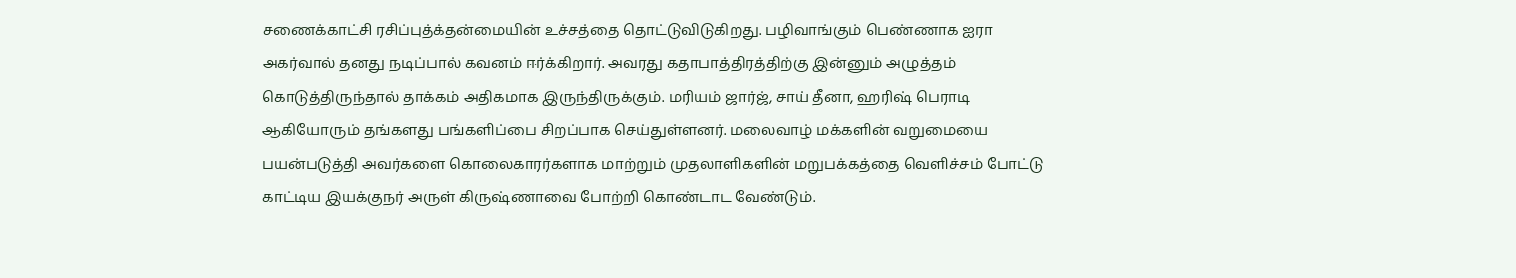சணைக்காட்சி ரசிப்புத்க்தன்மையின் உச்சத்தை தொட்டுவிடுகிறது. பழிவாங்கும் பெண்ணாக ஐரா அகர்வால் தனது நடிப்பால் கவனம் ஈர்க்கிறார். அவரது கதாபாத்திரத்திற்கு இன்னும் அழுத்தம் கொடுத்திருந்தால் தாக்கம் அதிகமாக இருந்திருக்கும். மரியம் ஜார்ஜ், சாய் தீனா, ஹரிஷ் பெராடி ஆகியோரும் தங்களது பங்களிப்பை சிறப்பாக செய்துள்ளனர். மலைவாழ் மக்களின் வறுமையை பயன்படுத்தி அவர்களை கொலைகாரர்களாக மாற்றும் முதலாளிகளின் மறுபக்கத்தை வெளிச்சம் போட்டு காட்டிய இயக்குநர் அருள் கிருஷ்ணாவை போற்றி கொண்டாட வேண்டும்.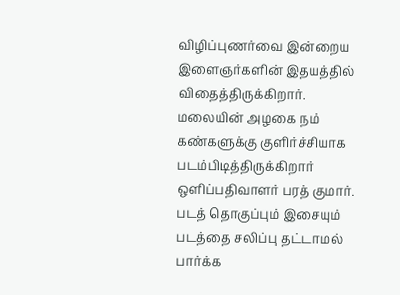விழிப்புணர்வை இன்றைய இளைஞர்களின் இதயத்தில் விதைத்திருக்கிறார். மலையின் அழகை நம் கண்களுக்கு குளிர்ச்சியாக படம்பிடித்திருக்கிறார் ஒளிப்பதிவாளர் பரத் குமார். படத் தொகுப்பும் இசையும் படத்தை சலிப்பு தட்டாமல் பார்க்க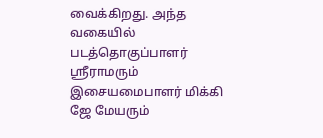வைக்கிறது. அந்த வகையில் படத்தொகுப்பாளர் ஶ்ரீராமரும் இசையமைபாளர் மிக்கி ஜே மேயரும்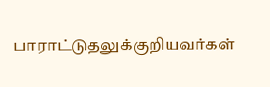பாராட்டுதலுக்குறியவர்கள்